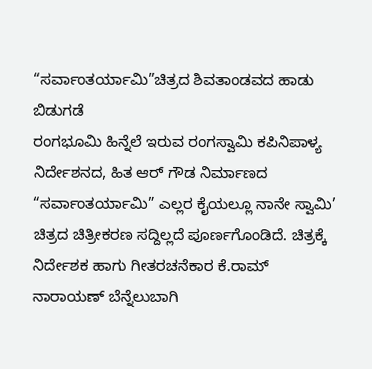“ಸರ್ವಾಂತರ್ಯಾಮಿ”ಚಿತ್ರದ ಶಿವತಾಂಡವದ ಹಾಡು ಬಿಡುಗಡೆ
ರಂಗಭೂಮಿ ಹಿನ್ನೆಲೆ ಇರುವ ರಂಗಸ್ವಾಮಿ ಕಪಿನಿಪಾಳ್ಯ ನಿರ್ದೇಶನದ, ಹಿತ ಆರ್ ಗೌಡ ನಿರ್ಮಾಣದ “ಸರ್ವಾಂತರ್ಯಾಮಿ” ಎಲ್ಲರ ಕೈಯಲ್ಲೂ ನಾನೇ ಸ್ವಾಮಿ’ ಚಿತ್ರದ ಚಿತ್ರೀಕರಣ ಸದ್ದಿಲ್ಲದೆ ಪೂರ್ಣಗೊಂಡಿದೆ. ಚಿತ್ರಕ್ಕೆ ನಿರ್ದೇಶಕ ಹಾಗು ಗೀತರಚನೆಕಾರ ಕೆ.ರಾಮ್ ನಾರಾಯಣ್ ಬೆನ್ನೆಲುಬಾಗಿ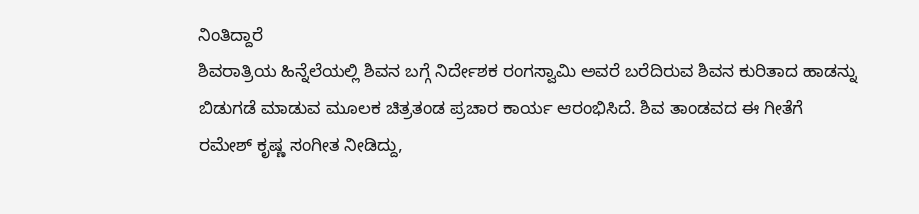ನಿಂತಿದ್ದಾರೆ
ಶಿವರಾತ್ರಿಯ ಹಿನ್ನೆಲೆಯಲ್ಲಿ ಶಿವನ ಬಗ್ಗೆ ನಿರ್ದೇಶಕ ರಂಗಸ್ವಾಮಿ ಅವರೆ ಬರೆದಿರುವ ಶಿವನ ಕುರಿತಾದ ಹಾಡನ್ನು ಬಿಡುಗಡೆ ಮಾಡುವ ಮೂಲಕ ಚಿತ್ರತಂಡ ಪ್ರಚಾರ ಕಾರ್ಯ ಆರಂಭಿಸಿದೆ. ಶಿವ ತಾಂಡವದ ಈ ಗೀತೆಗೆ ರಮೇಶ್ ಕೃಷ್ಣ ಸಂಗೀತ ನೀಡಿದ್ದು,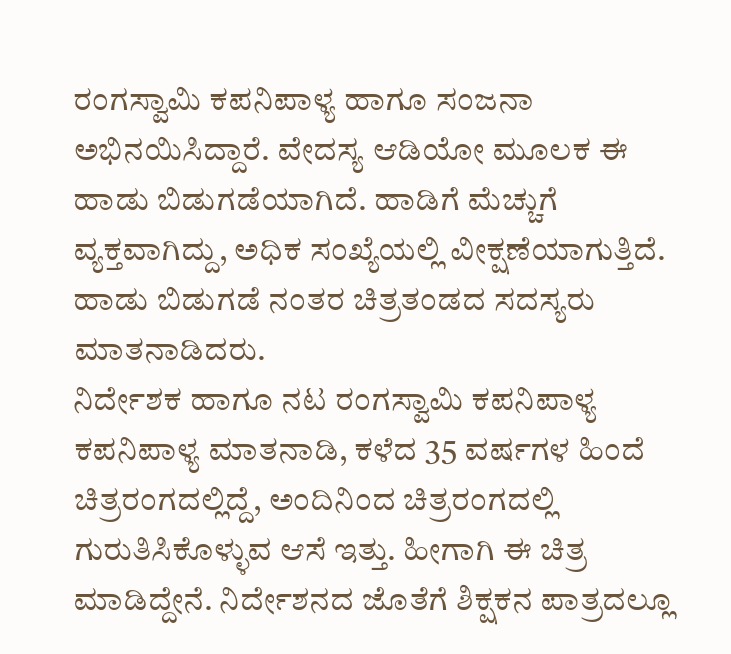ರಂಗಸ್ವಾಮಿ ಕಪನಿಪಾಳ್ಯ ಹಾಗೂ ಸಂಜನಾ ಅಭಿನಯಿಸಿದ್ದಾರೆ. ವೇದಸ್ಯ ಆಡಿಯೋ ಮೂಲಕ ಈ ಹಾಡು ಬಿಡುಗಡೆಯಾಗಿದೆ. ಹಾಡಿಗೆ ಮೆಚ್ಚುಗೆ ವ್ಯಕ್ತವಾಗಿದ್ದು, ಅಧಿಕ ಸಂಖ್ಯೆಯಲ್ಲಿ ವೀಕ್ಷಣೆಯಾಗುತ್ತಿದೆ. ಹಾಡು ಬಿಡುಗಡೆ ನಂತರ ಚಿತ್ರತಂಡದ ಸದಸ್ಯರು ಮಾತನಾಡಿದರು.
ನಿರ್ದೇಶಕ ಹಾಗೂ ನಟ ರಂಗಸ್ವಾಮಿ ಕಪನಿಪಾಳ್ಯ ಕಪನಿಪಾಳ್ಯ ಮಾತನಾಡಿ, ಕಳೆದ 35 ವರ್ಷಗಳ ಹಿಂದೆ ಚಿತ್ರರಂಗದಲ್ಲಿದ್ದೆ, ಅಂದಿನಿಂದ ಚಿತ್ರರಂಗದಲ್ಲಿ ಗುರುತಿಸಿಕೊಳ್ಳುವ ಆಸೆ ಇತ್ತು. ಹೀಗಾಗಿ ಈ ಚಿತ್ರ ಮಾಡಿದ್ದೇನೆ. ನಿರ್ದೇಶನದ ಜೊತೆಗೆ ಶಿಕ್ಷಕನ ಪಾತ್ರದಲ್ಲೂ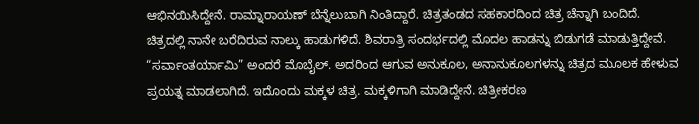ಆಭಿನಯಿಸಿದ್ದೇನೆ. ರಾಮ್ನಾರಾಯಣ್ ಬೆನ್ನೆಲುಬಾಗಿ ನಿಂತಿದ್ದಾರೆ. ಚಿತ್ರತಂಡದ ಸಹಕಾರದಿಂದ ಚಿತ್ರ ಚೆನ್ನಾಗಿ ಬಂದಿದೆ. ಚಿತ್ರದಲ್ಲಿ ನಾನೇ ಬರೆದಿರುವ ನಾಲ್ಕು ಹಾಡುಗಳಿದೆ. ಶಿವರಾತ್ರಿ ಸಂದರ್ಭದಲ್ಲಿ ಮೊದಲ ಹಾಡನ್ನು ಬಿಡುಗಡೆ ಮಾಡುತ್ತಿದ್ದೇವೆ.
“ಸರ್ವಾಂತರ್ಯಾಮಿ” ಅಂದರೆ ಮೊಬೈಲ್. ಅದರಿಂದ ಆಗುವ ಅನುಕೂಲ, ಅನಾನುಕೂಲಗಳನ್ನು ಚಿತ್ರದ ಮೂಲಕ ಹೇಳುವ ಪ್ರಯತ್ನ ಮಾಡಲಾಗಿದೆ. ಇದೊಂದು ಮಕ್ಕಳ ಚಿತ್ರ. ಮಕ್ಕಳಿಗಾಗಿ ಮಾಡಿದ್ದೇನೆ. ಚಿತ್ರೀಕರಣ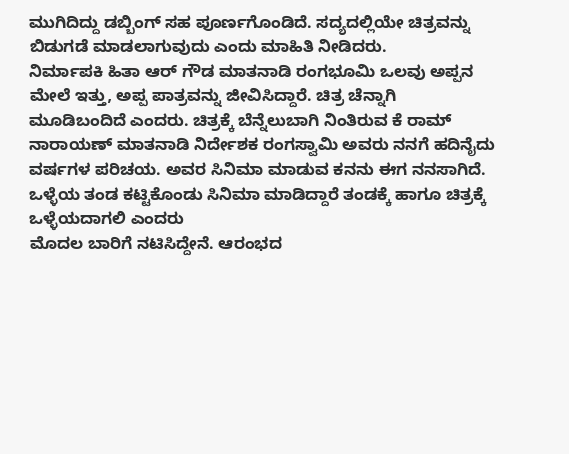ಮುಗಿದಿದ್ದು ಡಬ್ಬಿಂಗ್ ಸಹ ಪೂರ್ಣಗೊಂಡಿದೆ. ಸದ್ಯದಲ್ಲಿಯೇ ಚಿತ್ರವನ್ನು ಬಿಡುಗಡೆ ಮಾಡಲಾಗುವುದು ಎಂದು ಮಾಹಿತಿ ನೀಡಿದರು.
ನಿರ್ಮಾಪಕಿ ಹಿತಾ ಆರ್ ಗೌಡ ಮಾತನಾಡಿ ರಂಗಭೂಮಿ ಒಲವು ಅಪ್ಪನ ಮೇಲೆ ಇತ್ತು, ಅಪ್ಪ ಪಾತ್ರವನ್ನು ಜೀವಿಸಿದ್ದಾರೆ. ಚಿತ್ರ ಚೆನ್ನಾಗಿ ಮೂಡಿಬಂದಿದೆ ಎಂದರು. ಚಿತ್ರಕ್ಕೆ ಬೆನ್ನೆಲುಬಾಗಿ ನಿಂತಿರುವ ಕೆ ರಾಮ್ ನಾರಾಯಣ್ ಮಾತನಾಡಿ ನಿರ್ದೇಶಕ ರಂಗಸ್ವಾಮಿ ಅವರು ನನಗೆ ಹದಿನೈದು ವರ್ಷಗಳ ಪರಿಚಯ. ಅವರ ಸಿನಿಮಾ ಮಾಡುವ ಕನನು ಈಗ ನನಸಾಗಿದೆ. ಒಳ್ಳೆಯ ತಂಡ ಕಟ್ಟಿಕೊಂಡು ಸಿನಿಮಾ ಮಾಡಿದ್ದಾರೆ ತಂಡಕ್ಕೆ ಹಾಗೂ ಚಿತ್ರಕ್ಕೆ ಒಳ್ಳೆಯದಾಗಲಿ ಎಂದರು
ಮೊದಲ ಬಾರಿಗೆ ನಟಿಸಿದ್ದೇನೆ. ಆರಂಭದ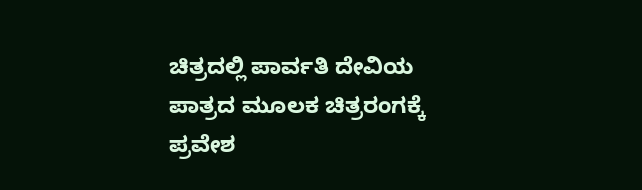ಚಿತ್ರದಲ್ಲಿ ಪಾರ್ವತಿ ದೇವಿಯ ಪಾತ್ರದ ಮೂಲಕ ಚಿತ್ರರಂಗಕ್ಕೆ ಪ್ರವೇಶ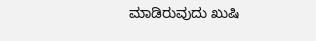ಮಾಡಿರುವುದು ಖುಷಿ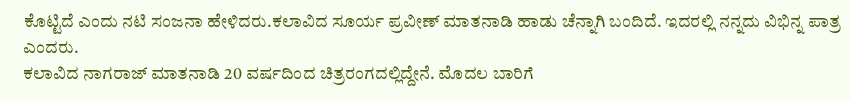ಕೊಟ್ಟಿದೆ ಎಂದು ನಟಿ ಸಂಜನಾ ಹೇಳಿದರು.ಕಲಾವಿದ ಸೂರ್ಯ ಪ್ರವೀಣ್ ಮಾತನಾಡಿ ಹಾಡು ಚೆನ್ನಾಗಿ ಬಂದಿದೆ. ಇದರಲ್ಲಿ ನನ್ನದು ವಿಭಿನ್ನ ಪಾತ್ರ ಎಂದರು.
ಕಲಾವಿದ ನಾಗರಾಜ್ ಮಾತನಾಡಿ 20 ವರ್ಷದಿಂದ ಚಿತ್ರರಂಗದಲ್ಲಿದ್ದೇನೆ. ಮೊದಲ ಬಾರಿಗೆ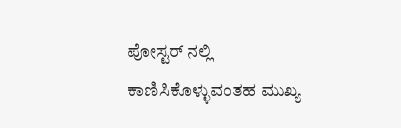ಪೋಸ್ಟರ್ ನಲ್ಲಿ ಕಾಣಿಸಿಕೊಳ್ಳುವಂತಹ ಮುಖ್ಯ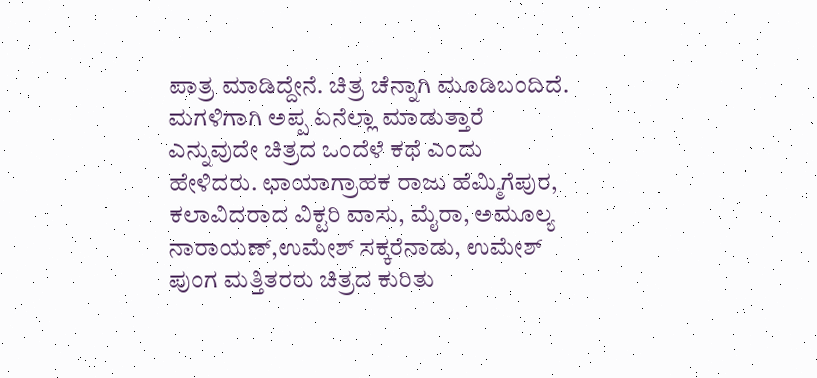ಪಾತ್ರ ಮಾಡಿದ್ದೇನೆ. ಚಿತ್ರ ಚೆನ್ನಾಗಿ ಮೂಡಿಬಂದಿದೆ. ಮಗಳಿಗಾಗಿ ಅಪ್ಪ ಏನೆಲ್ಲಾ ಮಾಡುತ್ತಾರೆ ಎನ್ನುವುದೇ ಚಿತ್ರದ ಒಂದೆಳೆ ಕಥೆ ಎಂದು ಹೇಳಿದರು. ಛಾಯಾಗ್ರಾಹಕ ರಾಜು ಹೆಮ್ಮಿಗೆಪುರ, ಕಲಾವಿದರಾದ ವಿಕ್ಟರಿ ವಾಸು, ಮೈರಾ, ಅಮೂಲ್ಯ ನಾರಾಯಣ್,ಉಮೇಶ್ ಸಕ್ಕರೆನಾಡು, ಉಮೇಶ್ ಪುಂಗ ಮತ್ತಿತರರು ಚಿತ್ರದ ಕುರಿತು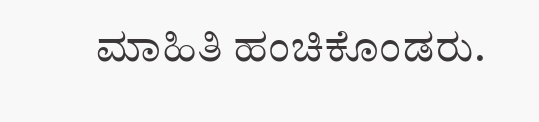ಮಾಹಿತಿ ಹಂಚಿಕೊಂಡರು.